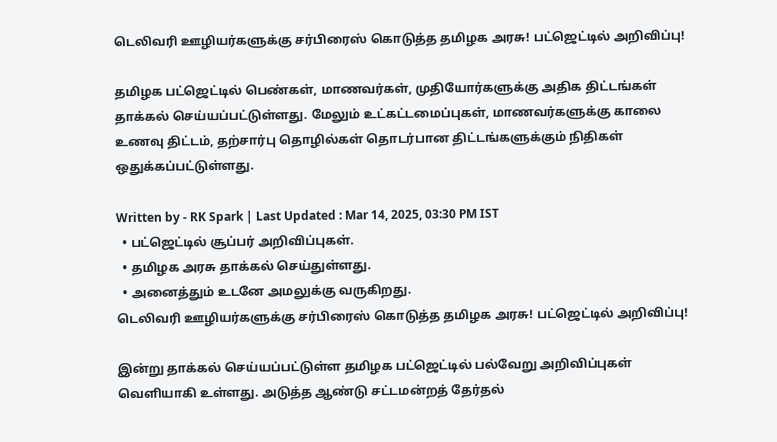டெலிவரி ஊழியர்களுக்கு சர்பிரைஸ் கொடுத்த தமிழக அரசு! பட்ஜெட்டில் அறிவிப்பு!

தமிழக பட்ஜெட்டில் பெண்கள், மாணவர்கள், முதியோர்களுக்கு அதிக திட்டங்கள் தாக்கல் செய்யப்பட்டுள்ளது. மேலும் உட்கட்டமைப்புகள், மாணவர்களுக்கு காலை உணவு திட்டம், தற்சார்பு தொழில்கள் தொடர்பான திட்டங்களுக்கும் நிதிகள் ஒதுக்கப்பட்டுள்ளது.

Written by - RK Spark | Last Updated : Mar 14, 2025, 03:30 PM IST
  • பட்ஜெட்டில் சூப்பர் அறிவிப்புகள்.
  • தமிழக அரசு தாக்கல் செய்துள்ளது.
  • அனைத்தும் உடனே அமலுக்கு வருகிறது.
டெலிவரி ஊழியர்களுக்கு சர்பிரைஸ் கொடுத்த தமிழக அரசு! பட்ஜெட்டில் அறிவிப்பு!

இன்று தாக்கல் செய்யப்பட்டுள்ள தமிழக பட்ஜெட்டில் பல்வேறு அறிவிப்புகள் வெளியாகி உள்ளது. அடுத்த ஆண்டு சட்டமன்றத் தேர்தல்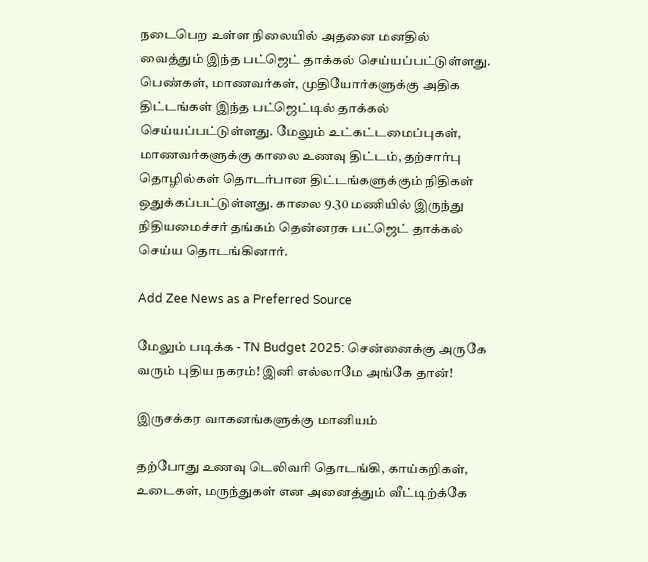நடைபெற உள்ள நிலையில் அதனை மனதில் வைத்தும் இந்த பட்ஜெட் தாக்கல் செய்யப்பட்டுள்ளது. பெண்கள், மாணவர்கள், முதியோர்களுக்கு அதிக திட்டங்கள் இந்த பட்ஜெட்டில் தாக்கல் செய்யப்பட்டுள்ளது. மேலும் உட்கட்டமைப்புகள், மாணவர்களுக்கு காலை உணவு திட்டம், தற்சார்பு தொழில்கள் தொடர்பான திட்டங்களுக்கும் நிதிகள் ஒதுக்கப்பட்டுள்ளது. காலை 9.30 மணியில் இருந்து நிதியமைச்சர் தங்கம் தென்னரசு பட்ஜெட் தாக்கல் செய்ய தொடங்கினார்.

Add Zee News as a Preferred Source

மேலும் படிக்க - TN Budget 2025: சென்னைக்கு அருகே வரும் புதிய நகரம்! இனி எல்லாமே அங்கே தான்!

இருசக்கர வாகனங்களுக்கு மானியம்

தற்போது உணவு டெலிவரி தொடங்கி, காய்கறிகள், உடைகள், மருந்துகள் என அனைத்தும் வீட்டிற்க்கே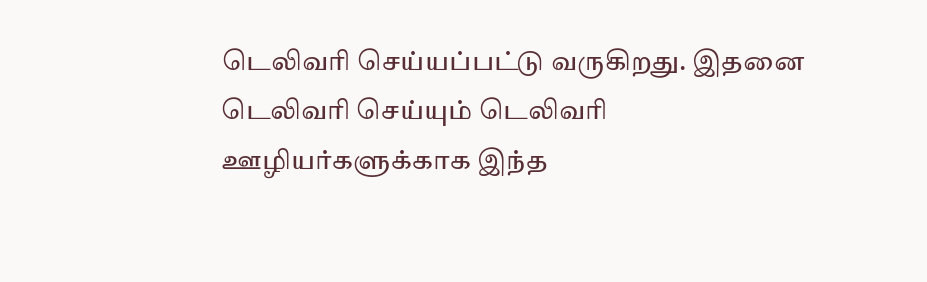டெலிவரி செய்யப்பட்டு வருகிறது. இதனை டெலிவரி செய்யும் டெலிவரி ஊழியர்களுக்காக இந்த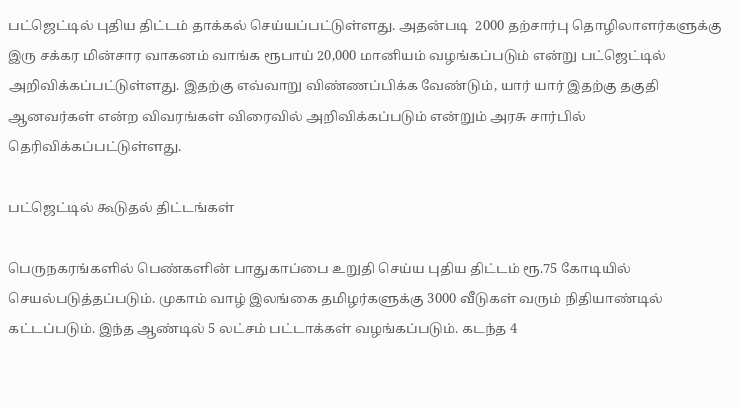பட்ஜெட்டில் புதிய திட்டம் தாக்கல் செய்யப்பட்டுள்ளது. அதன்படி  2000 தற்சார்பு தொழிலாளர்களுக்கு இரு சக்கர மின்சார வாகனம் வாங்க ரூபாய் 20,000 மானியம் வழங்கப்படும் என்று பட்ஜெட்டில் அறிவிக்கப்பட்டுள்ளது. இதற்கு எவ்வாறு விண்ணப்பிக்க வேண்டும், யார் யார் இதற்கு தகுதி ஆனவர்கள் என்ற விவரங்கள் விரைவில் அறிவிக்கப்படும் என்றும் அரசு சார்பில் தெரிவிக்கப்பட்டுள்ளது.

பட்ஜெட்டில் கூடுதல் திட்டங்கள்

பெருநகரங்களில் பெண்களின் பாதுகாப்பை உறுதி செய்ய புதிய திட்டம் ரூ.75 கோடியில் செயல்படுத்தப்படும். முகாம் வாழ் இலங்கை தமிழர்களுக்கு 3000 வீடுகள் வரும் நிதியாண்டில் கட்டப்படும். இந்த ஆண்டில் 5 லட்சம் பட்டாக்கள் வழங்கப்படும். கடந்த 4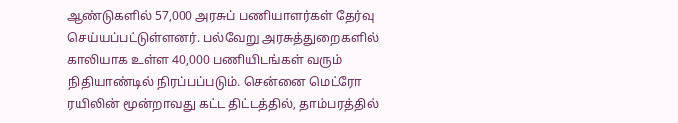ஆண்டுகளில் 57,000 அரசுப் பணியாளர்கள் தேர்வு செய்யப்பட்டுள்ளனர். பல்வேறு அரசுத்துறைகளில் காலியாக உள்ள 40,000 பணியிடங்கள் வரும் நிதியாண்டில் நிரப்பப்படும். சென்னை மெட்ரோ ரயிலின் மூன்றாவது கட்ட திட்டத்தில், தாம்பரத்தில்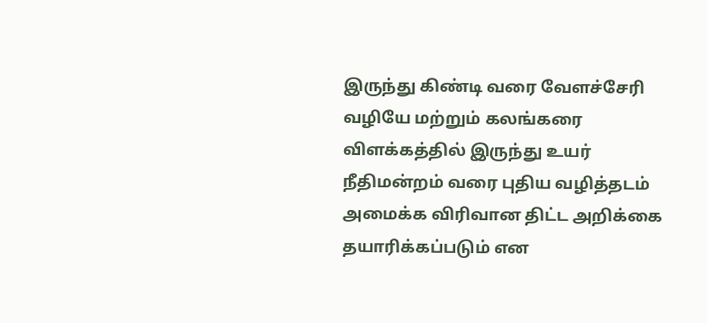இருந்து கிண்டி வரை வேளச்சேரி வழியே மற்றும் கலங்கரை விளக்கத்தில் இருந்து உயர் நீதிமன்றம் வரை புதிய வழித்தடம் அமைக்க விரிவான திட்ட அறிக்கை தயாரிக்கப்படும் என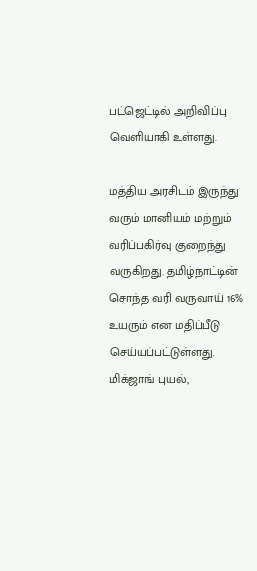பட்ஜெட்டில் அறிவிப்பு வெளியாகி உள்ளது.

மத்திய அரசிடம் இருந்து வரும் மானியம் மற்றும் வரிப்பகிர்வு குறைந்து வருகிறது. தமிழ்நாட்டின் சொந்த வரி வருவாய் 16% உயரும் என மதிப்பீடு செய்யப்பட்டுள்ளது. மிக்ஜாங் புயல்,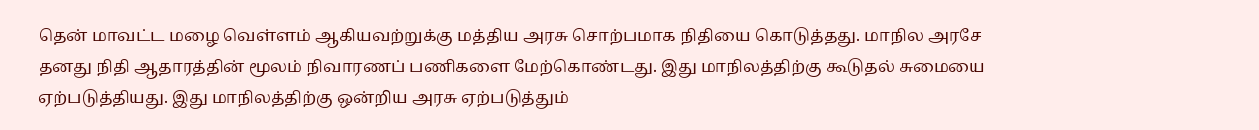தென் மாவட்ட மழை வெள்ளம் ஆகியவற்றுக்கு மத்திய அரசு சொற்பமாக நிதியை கொடுத்தது. மாநில அரசே தனது நிதி ஆதாரத்தின் மூலம் நிவாரணப் பணிகளை மேற்கொண்டது. இது மாநிலத்திற்கு கூடுதல் சுமையை ஏற்படுத்தியது. இது மாநிலத்திற்கு ஒன்றிய அரசு ஏற்படுத்தும்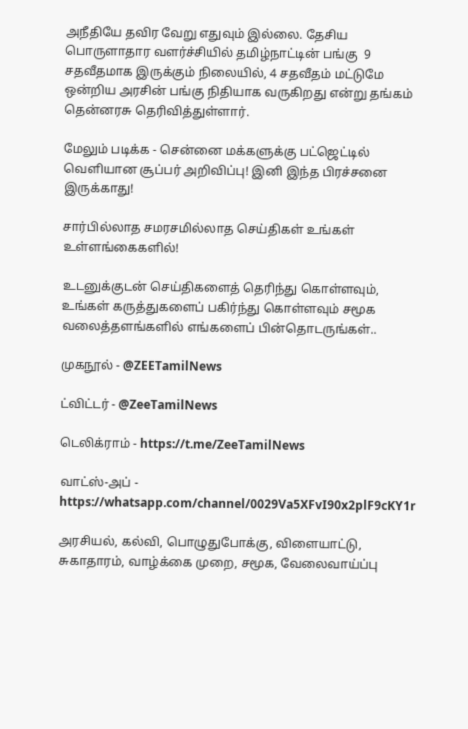அநீதியே தவிர வேறு எதுவும் இல்லை. தேசிய பொருளாதார வளர்ச்சியில் தமிழ்நாட்டின் பங்கு  9 சதவீதமாக இருக்கும் நிலையில், 4 சதவீதம் மட்டுமே ஒன்றிய அரசின் பங்கு நிதியாக வருகிறது என்று தங்கம் தென்னரசு தெரிவித்துள்ளார்.

மேலும் படிக்க - சென்னை மக்களுக்கு பட்ஜெட்டில் வெளியான சூப்பர் அறிவிப்பு! இனி இந்த பிரச்சனை இருக்காது!

சார்பில்லாத சமரசமில்லாத செய்திகள் உங்கள் உள்ளங்கைகளில்!

உடனுக்குடன் செய்திகளைத் தெரிந்து கொள்ளவும், உங்கள் கருத்துகளைப் பகிர்ந்து கொள்ளவும் சமூக வலைத்தளங்களில் எங்களைப் பின்தொடருங்கள்..

முகநூல் - @ZEETamilNews

ட்விட்டர் - @ZeeTamilNews

டெலிக்ராம் - https://t.me/ZeeTamilNews

வாட்ஸ்-அப் - https://whatsapp.com/channel/0029Va5XFvI90x2plF9cKY1r

அரசியல், கல்வி, பொழுதுபோக்கு, விளையாட்டு, சுகாதாரம், வாழ்க்கை முறை, சமூக, வேலைவாய்ப்பு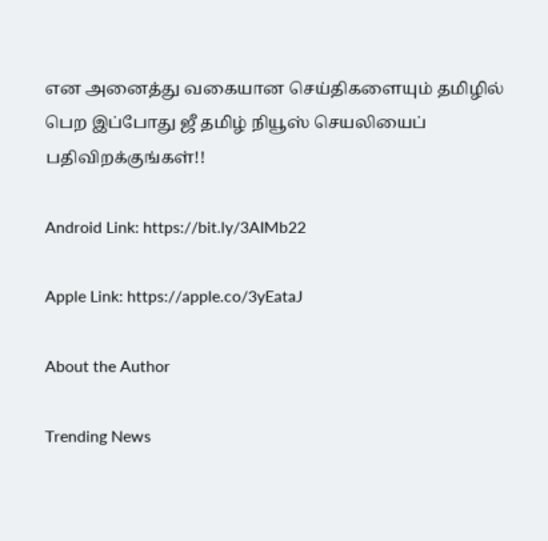என அனைத்து வகையான செய்திகளையும் தமிழில் பெற இப்போது ஜீ தமிழ் நியூஸ் செயலியைப் பதிவிறக்குங்கள்!!

Android Link: https://bit.ly/3AIMb22

Apple Link: https://apple.co/3yEataJ

About the Author

Trending News